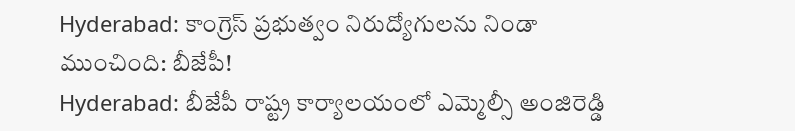Hyderabad: కాంగ్రెస్ ప్రభుత్వం నిరుద్యోగులను నిండా ముంచింది: బీజేపీ!
Hyderabad: బీజేపీ రాష్ట్ర కార్యాలయంలో ఎమ్మెల్సీ అంజిరెడ్డి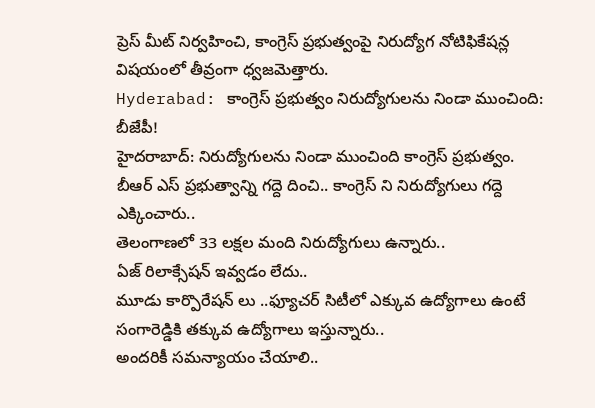ప్రెస్ మీట్ నిర్వహించి, కాంగ్రెస్ ప్రభుత్వంపై నిరుద్యోగ నోటిఫికేషన్ల విషయంలో తీవ్రంగా ధ్వజమెత్తారు.
Hyderabad: కాంగ్రెస్ ప్రభుత్వం నిరుద్యోగులను నిండా ముంచింది: బీజేపీ!
హైదరాబాద్: నిరుద్యోగులను నిండా ముంచింది కాంగ్రెస్ ప్రభుత్వం.
బీఆర్ ఎస్ ప్రభుత్వాన్ని గద్దె దించి.. కాంగ్రెస్ ని నిరుద్యోగులు గద్దె ఎక్కించారు..
తెలంగాణలో 33 లక్షల మంది నిరుద్యోగులు ఉన్నారు..
ఏజ్ రిలాక్సేషన్ ఇవ్వడం లేదు..
మూడు కార్పొరేషన్ లు ..ఫ్యూచర్ సిటీలో ఎక్కువ ఉద్యోగాలు ఉంటే సంగారెడ్డికి తక్కువ ఉద్యోగాలు ఇస్తున్నారు..
అందరికీ సమన్యాయం చేయాలి..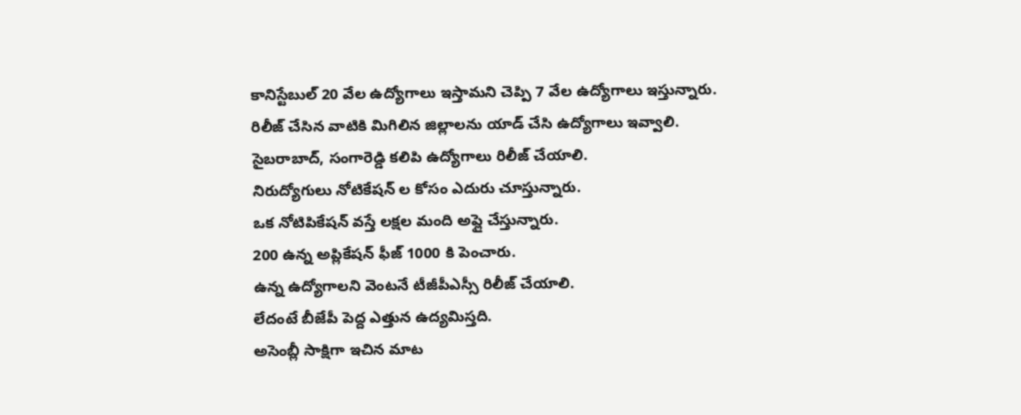కానిస్టేబుల్ 20 వేల ఉద్యోగాలు ఇస్తామని చెప్పి 7 వేల ఉద్యోగాలు ఇస్తున్నారు.
రిలీజ్ చేసిన వాటికి మిగిలిన జిల్లాలను యాడ్ చేసి ఉద్యోగాలు ఇవ్వాలి.
సైబరాబాద్, సంగారెడ్డి కలిపి ఉద్యోగాలు రిలీజ్ చేయాలి.
నిరుద్యోగులు నోటికేషన్ ల కోసం ఎదురు చూస్తున్నారు.
ఒక నోటిపికేషన్ వస్తే లక్షల మంది అప్లై చేస్తున్నారు.
200 ఉన్న అప్లికేషన్ ఫీజ్ 1000 కి పెంచారు.
ఉన్న ఉద్యోగాలని వెంటనే టీజీపీఎస్సీ రిలీజ్ చేయాలి.
లేదంటే బీజేపీ పెద్ద ఎత్తున ఉద్యమిస్తది.
అసెంబ్లీ సాక్షిగా ఇచిన మాట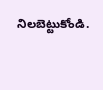నిలబెట్టుకోండి.